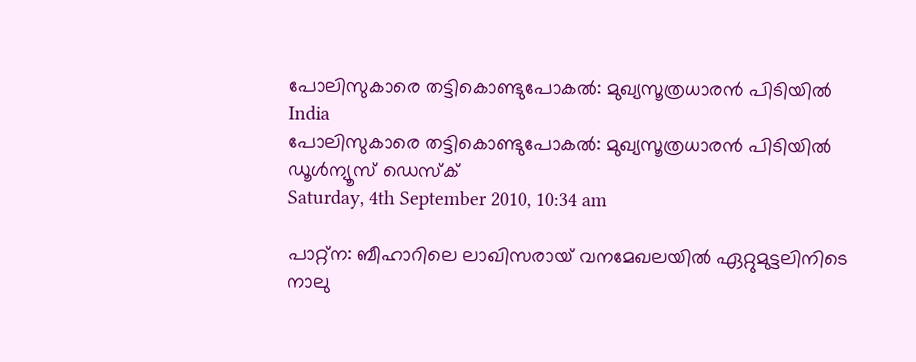പോലിസുകാരെ തട്ടികൊണ്ടുപോകല്‍: മുഖ്യസൂത്രധാരന്‍ പിടിയില്‍
India
പോലിസുകാരെ തട്ടികൊണ്ടുപോകല്‍: മുഖ്യസൂത്രധാരന്‍ പിടിയില്‍
ഡൂള്‍ന്യൂസ് ഡെസ്‌ക്
Saturday, 4th September 2010, 10:34 am

പാറ്റ്‌ന: ബീഹാറിലെ ലാഖിസരായ് വനമേഖലയില്‍ ഏറ്റുമുട്ടലിനിടെ നാലു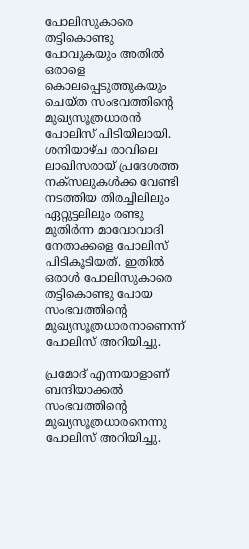പോലിസുകാരെ തട്ടികൊണ്ടു പോവുകയും അതില്‍ ഒരാളെ കൊലപ്പെടുത്തുകയും ചെയ്ത സംഭവത്തിന്റെ മുഖ്യസൂത്രധാരന്‍ പോലിസ് പിടിയിലായി. ശനിയാഴ്ച രാവിലെ ലാഖിസരായ് പ്രദേശത്ത നക്‌സലുകള്‍ക്ക വേണ്ടി നടത്തിയ തിരച്ചിലിലും ഏറ്റുട്ടലിലും രണ്ടു മുതിര്‍ന്ന മാവോവാദി നേതാക്കളെ പോലിസ് പിടികൂടിയത്. ഇതില്‍ ഒരാള്‍ പോലിസുകാരെ തട്ടികൊണ്ടു പോയ സംഭവത്തിന്റെ മുഖ്യസൂത്രധാരനാണെന്ന് പോലിസ് അറിയിച്ചു.

പ്രമോദ് എന്നയാളാണ് ബന്ദിയാക്കല്‍ സംഭവത്തിന്റെ മുഖ്യസൂത്രധാരനെന്നു പോലിസ് അറിയിച്ചു.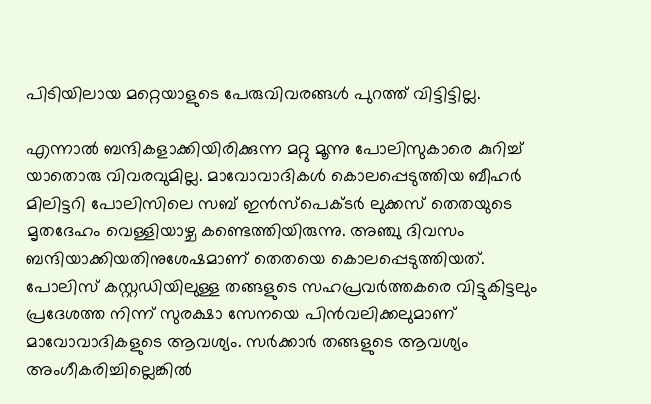പിടിയിലായ മറ്റെയാളുടെ പേരുവിവരങ്ങള്‍ പുറത്ത് വിട്ടിട്ടില്ല.

എന്നാല്‍ ബന്ദികളാക്കിയിരിക്കുന്ന മറ്റു മൂന്നു പോലിസുകാരെ കുറിച്ച് യാതൊരു വിവരവുമില്ല. മാവോവാദികള്‍ കൊലപ്പെടുത്തിയ ബീഹര്‍ മിലിട്ടറി പോലിസിലെ സബ് ഇന്‍സ്‌പെക്ടര്‍ ലുക്കസ് തെതയുടെ മൃതദേഹം വെള്ളിയാഴ്ച കണ്ടെത്തിയിരുന്നു. അഞ്ചു ദിവസം ബന്ദിയാക്കിയതിനുശേഷമാണ് തെതയെ കൊലപ്പെടുത്തിയത്. പോലിസ് കസ്റ്റഡിയിലുള്ള തങ്ങളുടെ സഹപ്രവര്‍ത്തകരെ വിട്ടുകിട്ടലും പ്രദേശത്ത നിന്ന് സുരക്ഷാ സേനയെ പിന്‍വലിക്കലുമാണ് മാവോവാദികളുടെ ആവശ്യം. സര്‍ക്കാര്‍ തങ്ങളുടെ ആവശ്യം അംഗീകരിച്ചില്ലെങ്കില്‍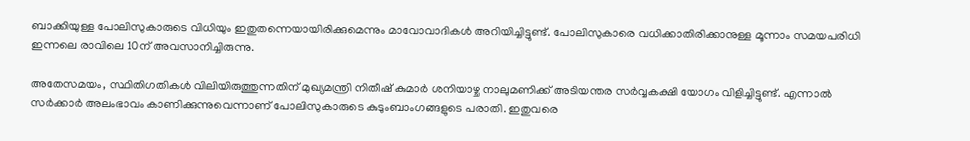ബാക്കിയുള്ള പോലിസുകാരുടെ വിധിയും ഇതുതന്നെയായിരിക്കുമെന്നും മാവോവാദികള്‍ അറിയിച്ചിട്ടുണ്ട്. പോലിസുകാരെ വധിക്കാതിരിക്കാനുള്ള മൂന്നാം സമയപരിധി ഇന്നലെ രാവിലെ 10ന് അവസാനിച്ചിരുന്നു.

അതേസമയം, സ്ഥിതിഗതികള്‍ വിലിയിരുത്തുന്നതിന് മുഖ്യമന്ത്രി നിതീഷ് കുമാര്‍ ശനിയാഴ്ച നാലുമണിക്ക് അടിയന്തര സര്‍വ്വകക്ഷി യോഗം വിളിച്ചിട്ടുണ്ട്. എന്നാല്‍ സര്‍ക്കാര്‍ അലംഭാവം കാണിക്കുന്നുവെന്നാണ് പോലിസുകാരുടെ കുടുംബാംഗങ്ങളുടെ പരാതി. ഇതുവരെ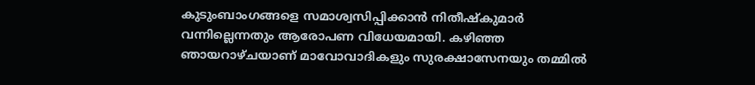കുടുംബാംഗങ്ങളെ സമാശ്വസിപ്പിക്കാന്‍ നിതീഷ്‌കുമാര്‍ വന്നില്ലെന്നതും ആരോപണ വിധേയമായി. കഴിഞ്ഞ ഞായറാഴ്ചയാണ് മാവോവാദികളും സുരക്ഷാസേനയും തമ്മില്‍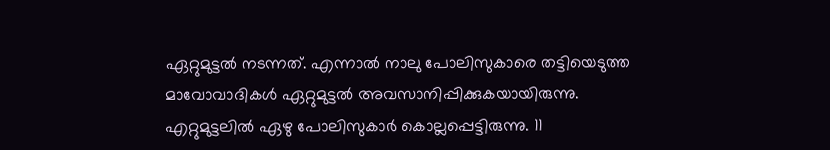ഏറ്റുമുട്ടല്‍ നടന്നത്. എന്നാല്‍ നാലു പോലിസുകാരെ തട്ടിയെടുത്ത മാവോവാദികള്‍ ഏറ്റുമുട്ടല്‍ അവസാനിപ്പിക്കുകയായിരുന്നു. എറ്റുമുട്ടലില്‍ ഏഴു പോലിസുകാര്‍ കൊല്ലപ്പെട്ടിരുന്നു. 11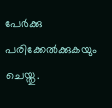പേര്‍ക്കു പരിക്കേല്‍ക്കുകയും ചെയ്തു.